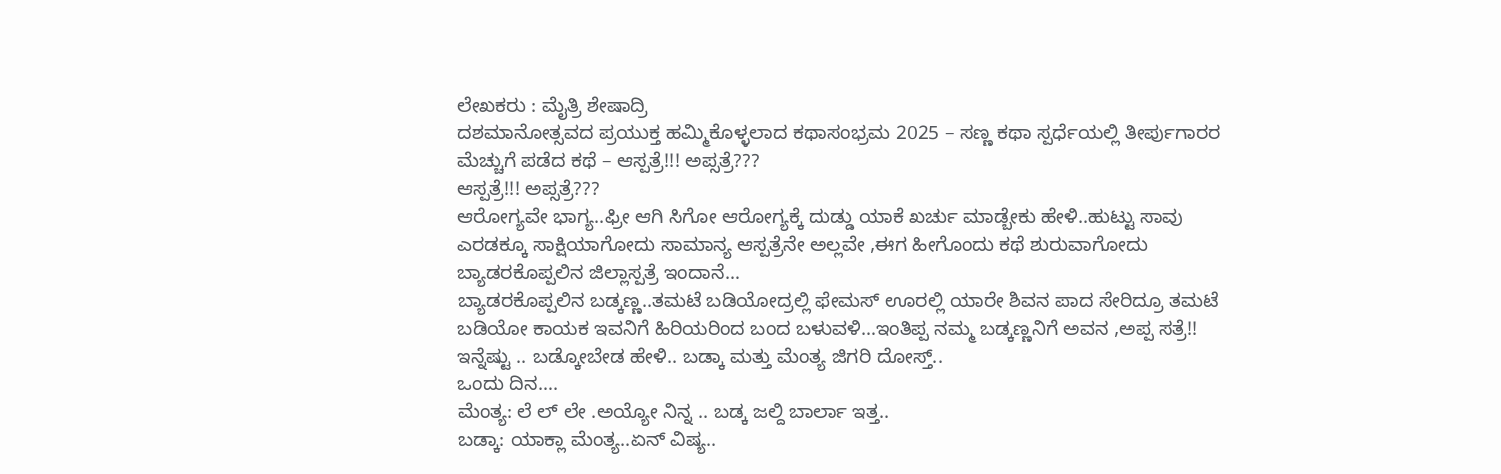ಲೇಖಕರು : ಮೈತ್ರಿ ಶೇಷಾದ್ರಿ
ದಶಮಾನೋತ್ಸವದ ಪ್ರಯುಕ್ತ ಹಮ್ಮಿಕೊಳ್ಳಲಾದ ಕಥಾಸಂಭ್ರಮ 2025 – ಸಣ್ಣ ಕಥಾ ಸ್ಪರ್ಧೆಯಲ್ಲಿ ತೀರ್ಪುಗಾರರ ಮೆಚ್ಚುಗೆ ಪಡೆದ ಕಥೆ – ಆಸ್ಪತ್ರೆ!!! ಅಪ್ಸತ್ರೆ???
ಆಸ್ಪತ್ರೆ!!! ಅಪ್ಸತ್ರೆ???
ಆರೋಗ್ಯವೇ ಭಾಗ್ಯ..ಫ್ರೀ ಆಗಿ ಸಿಗೋ ಆರೋಗ್ಯಕ್ಕೆ ದುಡ್ಡು ಯಾಕೆ ಖರ್ಚು ಮಾಡ್ಬೇಕು ಹೇಳಿ..ಹುಟ್ಟು ಸಾವು ಎರಡಕ್ಕೂ ಸಾಕ್ಷಿಯಾಗೋದು ಸಾಮಾನ್ಯ ಆಸ್ಪತ್ರೆನೇ ಅಲ್ಲವೇ ,ಈಗ ಹೀಗೊಂದು ಕಥೆ ಶುರುವಾಗೋದು ಬ್ಯಾಡರಕೊಪ್ಪಲಿನ ಜಿಲ್ಲಾಸ್ಪತ್ರೆ ಇಂದಾನೆ…
ಬ್ಯಾಡರಕೊಪ್ಪಲಿನ ಬಡ್ಕಣ್ಣ..ತಮಟೆ ಬಡಿಯೋದ್ರಲ್ಲಿ ಫೇಮಸ್ ಊರಲ್ಲಿ ಯಾರೇ ಶಿವನ ಪಾದ ಸೇರಿದ್ರೂ ತಮಟೆ ಬಡಿಯೋ ಕಾಯಕ ಇವನಿಗೆ ಹಿರಿಯರಿಂದ ಬಂದ ಬಳುವಳಿ…ಇಂತಿಪ್ಪ ನಮ್ಮ ಬಡ್ಕಣ್ಣನಿಗೆ ಅವನ ,ಅಪ್ಪ ಸತ್ರೆ!! ಇನ್ನೆಷ್ಟು .. ಬಡ್ಕೋಬೇಡ ಹೇಳಿ.. ಬಡ್ಕಾ ಮತ್ತು ಮೆಂತ್ಯ ಜಿಗರಿ ದೋಸ್ತ್..
ಒಂದು ದಿನ….
ಮೆಂತ್ಯ: ಲೆ ಲ್ ಲೇ .ಅಯ್ಯೋ ನಿನ್ನ .. ಬಡ್ಕ ಜಲ್ದಿ ಬಾರ್ಲಾ ಇತ್ತ..
ಬಡ್ಕಾ: ಯಾಕ್ಲಾ ಮೆಂತ್ಯ..ಏನ್ ವಿಷ್ಯ..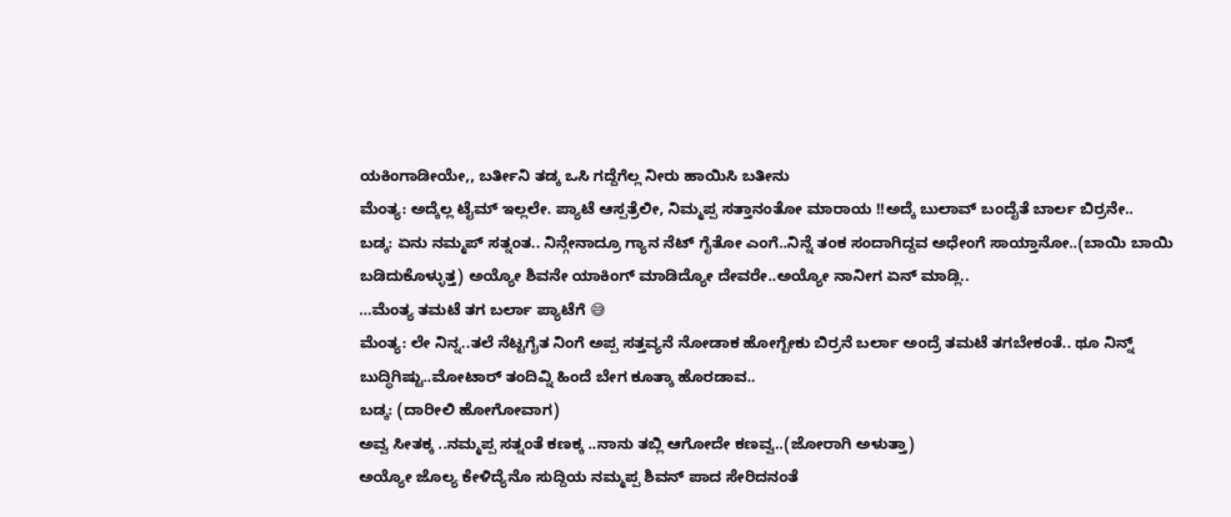ಯಕಿಂಗಾಡೀಯೇ,, ಬರ್ತೀನಿ ತಡ್ಕ ಒಸಿ ಗದ್ದೆಗೆಲ್ಲ ನೀರು ಹಾಯಿಸಿ ಬತೀನು
ಮೆಂತ್ಯ: ಅದ್ಕೆಲ್ಲ ಟೈಮ್ ಇಲ್ಲಲೇ. ಪ್ಯಾಟೆ ಆಸ್ಪತ್ರೆಲೀ, ನಿಮ್ಮಪ್ಪ ಸತ್ತಾನಂತೋ ಮಾರಾಯ !!ಅದ್ಕೆ ಬುಲಾವ್ ಬಂದೈತೆ ಬಾರ್ಲ ಬಿರ್ರನೇ..
ಬಡ್ಕ: ಏನು ನಮ್ಮಪ್ ಸತ್ನಂತ.. ನಿನ್ಗೇನಾದ್ರೂ ಗ್ಯಾನ ನೆಟ್ ಗೈತೋ ಎಂಗೆ..ನಿನ್ನೆ ತಂಕ ಸಂದಾಗಿದ್ದವ ಅಧೇಂಗೆ ಸಾಯ್ತಾನೋ..(ಬಾಯಿ ಬಾಯಿ ಬಡಿದುಕೊಳ್ಳುತ್ತ) ಅಯ್ಯೋ ಶಿವನೇ ಯಾಕಿಂಗ್ ಮಾಡಿದ್ಯೋ ದೇವರೇ..ಅಯ್ಯೋ ನಾನೀಗ ಏನ್ ಮಾಡ್ಲಿ..
…ಮೆಂತ್ಯ ತಮಟೆ ತಗ ಬರ್ಲಾ ಪ್ಯಾಟೆಗೆ 😅
ಮೆಂತ್ಯ: ಲೇ ನಿನ್ನ..ತಲೆ ನೆಟ್ಟಗೈತ ನಿಂಗೆ ಅಪ್ಪ ಸತ್ತವ್ಯನೆ ನೋಡಾಕ ಹೋಗ್ಬೇಕು ಬಿರ್ರನೆ ಬರ್ಲಾ ಅಂದ್ರೆ ತಮಟೆ ತಗಬೇಕಂತೆ.. ಥೂ ನಿನ್ನ್ ಬುದ್ಧಿಗಿಷ್ಟು..ಮೋಟಾರ್ ತಂದಿವ್ನಿ ಹಿಂದೆ ಬೇಗ ಕೂತ್ಕಾ ಹೊರಡಾವ..
ಬಡ್ಕ: (ದಾರೀಲಿ ಹೋಗೋವಾಗ)
ಅವ್ವ ಸೀತಕ್ಕ ..ನಮ್ಮಪ್ಪ ಸತ್ನಂತೆ ಕಣಕ್ಕ ..ನಾನು ತಬ್ಲಿ ಆಗೋದೇ ಕಣವ್ವ..(ಜೋರಾಗಿ ಅಳುತ್ತಾ)
ಅಯ್ಯೋ ಜೊಲ್ಯ ಕೇಳಿದ್ಯೆನೊ ಸುದ್ದಿಯ ನಮ್ಮಪ್ಪ ಶಿವನ್ ಪಾದ ಸೇರಿದನಂತೆ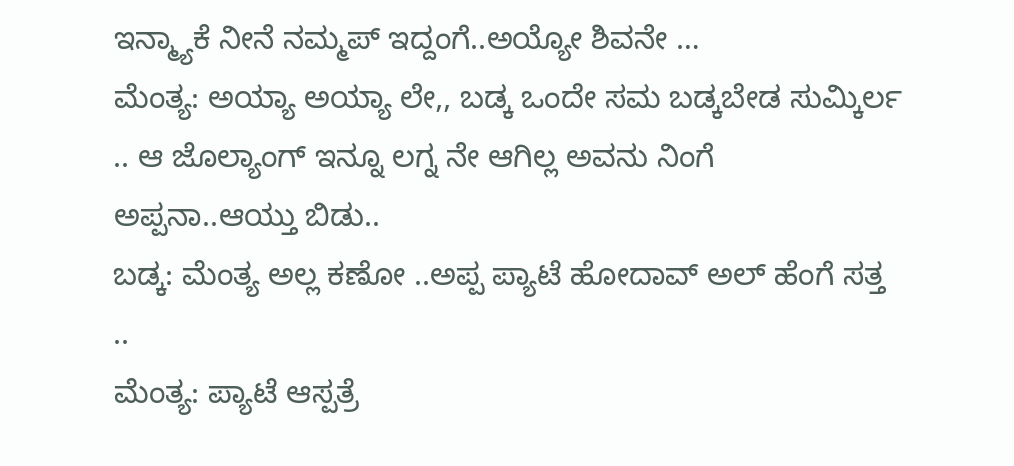ಇನ್ಮ್ಯಾಕೆ ನೀನೆ ನಮ್ಮಪ್ ಇದ್ದಂಗೆ..ಅಯ್ಯೋ ಶಿವನೇ …
ಮೆಂತ್ಯ: ಅಯ್ಯಾ ಅಯ್ಯಾ ಲೇ,, ಬಡ್ಕ ಒಂದೇ ಸಮ ಬಡ್ಕಬೇಡ ಸುಮ್ಕಿರ್ಲ .. ಆ ಜೊಲ್ಯಾಂಗ್ ಇನ್ನೂ ಲಗ್ನ ನೇ ಆಗಿಲ್ಲ ಅವನು ನಿಂಗೆ ಅಪ್ಪನಾ..ಆಯ್ತು ಬಿಡು..
ಬಡ್ಕ: ಮೆಂತ್ಯ ಅಲ್ಲ ಕಣೋ ..ಅಪ್ಪ ಪ್ಯಾಟೆ ಹೋದಾವ್ ಅಲ್ ಹೆಂಗೆ ಸತ್ತ ..
ಮೆಂತ್ಯ: ಪ್ಯಾಟೆ ಆಸ್ಪತ್ರೆ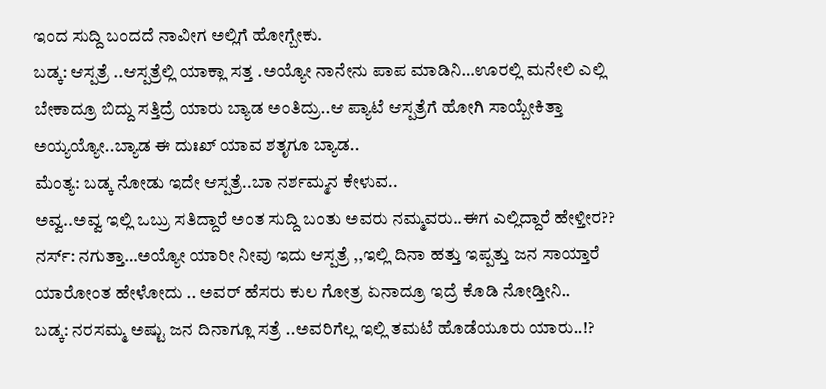ಇಂದ ಸುದ್ದಿ ಬಂದದೆ ನಾವೀಗ ಅಲ್ಲಿಗೆ ಹೋಗ್ಬೇಕು.
ಬಡ್ಕ: ಆಸ್ಪತ್ರೆ ..ಆಸ್ಪತ್ರೆಲ್ಲಿ ಯಾಕ್ಲಾ ಸತ್ತ .ಅಯ್ಯೋ ನಾನೇನು ಪಾಪ ಮಾಡಿನಿ…ಊರಲ್ಲಿ ಮನೇಲಿ ಎಲ್ಲಿ ಬೇಕಾದ್ರೂ ಬಿದ್ದು ಸತ್ತಿದ್ರೆ ಯಾರು ಬ್ಯಾಡ ಅಂತಿದ್ರು..ಆ ಪ್ಯಾಟೆ ಆಸ್ಪತ್ರೆಗೆ ಹೋಗಿ ಸಾಯ್ಬೇಕಿತ್ತಾ ಅಯ್ಯಯ್ಯೋ..ಬ್ಯಾಡ ಈ ದುಃಖ್ ಯಾವ ಶತೃಗೂ ಬ್ಯಾಡ..
ಮೆಂತ್ಯ: ಬಡ್ಕ ನೋಡು ಇದೇ ಆಸ್ಪತ್ರೆ..ಬಾ ನರ್ಶಮ್ಮನ ಕೇಳುವ..
ಅವ್ವ..ಅವ್ವ ಇಲ್ಲಿ ಒಬ್ರು ಸತಿದ್ದಾರೆ ಅಂತ ಸುದ್ದಿ ಬಂತು ಅವರು ನಮ್ಮವರು..ಈಗ ಎಲ್ಲಿದ್ದಾರೆ ಹೇಳ್ತೀರ??
ನರ್ಸ್: ನಗುತ್ತಾ…ಅಯ್ಯೋ ಯಾರೀ ನೀವು ಇದು ಆಸ್ಪತ್ರೆ ,,ಇಲ್ಲಿ ದಿನಾ ಹತ್ತು ಇಪ್ಪತ್ತು ಜನ ಸಾಯ್ತಾರೆ ಯಾರೋಂತ ಹೇಳೋದು .. ಅವರ್ ಹೆಸರು ಕುಲ ಗೋತ್ರ ಏನಾದ್ರೂ ಇದ್ರೆ ಕೊಡಿ ನೋಡ್ತೀನಿ..
ಬಡ್ಕ: ನರಸಮ್ಮ ಅಷ್ಟು ಜನ ದಿನಾಗ್ಲೂ ಸತ್ರೆ ..ಅವರಿಗೆಲ್ಲ ಇಲ್ಲಿ ತಮಟೆ ಹೊಡೆಯೂರು ಯಾರು..!?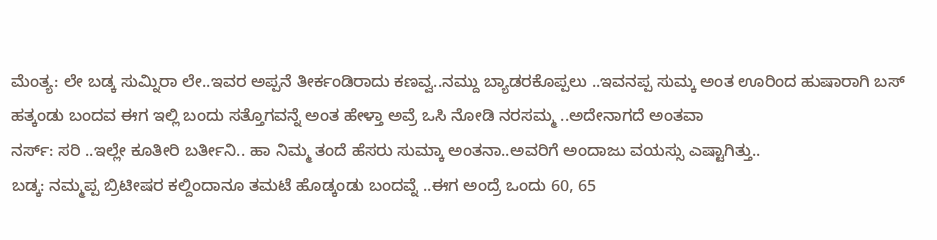ಮೆಂತ್ಯ: ಲೇ ಬಡ್ಕ ಸುಮ್ನಿರಾ ಲೇ..ಇವರ ಅಪ್ಪನೆ ತೀರ್ಕಂಡಿರಾದು ಕಣವ್ವ..ನಮ್ದು ಬ್ಯಾಡರಕೊಪ್ಪಲು ..ಇವನಪ್ಪ ಸುಮ್ಕ ಅಂತ ಊರಿಂದ ಹುಷಾರಾಗಿ ಬಸ್ ಹತ್ಕಂಡು ಬಂದವ ಈಗ ಇಲ್ಲಿ ಬಂದು ಸತ್ತೊಗವನ್ನೆ ಅಂತ ಹೇಳ್ತಾ ಅವ್ರೆ ಒಸಿ ನೋಡಿ ನರಸಮ್ಮ ..ಅದೇನಾಗದೆ ಅಂತವಾ
ನರ್ಸ್: ಸರಿ ..ಇಲ್ಲೇ ಕೂತೀರಿ ಬರ್ತೀನಿ.. ಹಾ ನಿಮ್ಮ ತಂದೆ ಹೆಸರು ಸುಮ್ಕಾ ಅಂತನಾ..ಅವರಿಗೆ ಅಂದಾಜು ವಯಸ್ಸು ಎಷ್ಟಾಗಿತ್ತು..
ಬಡ್ಕ: ನಮ್ಮಪ್ಪ ಬ್ರಿಟೀಷರ ಕಲ್ದಿಂದಾನೂ ತಮಟೆ ಹೊಡ್ಕಂಡು ಬಂದವ್ನೆ ..ಈಗ ಅಂದ್ರೆ ಒಂದು 60, 65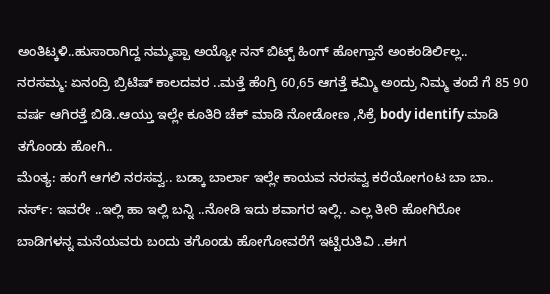ಅಂತಿಟ್ಕಳಿ..ಹುಸಾರಾಗಿದ್ದ ನಮ್ಮಪ್ಪಾ ಅಯ್ಯೋ ನನ್ ಬಿಟ್ಟ್ ಹಿಂಗ್ ಹೋಗ್ತಾನೆ ಅಂಕಂಡಿರ್ಲಿಲ್ಲ..
ನರಸಮ್ಮ: ಏನಂದ್ರಿ ಬ್ರಿಟಿಷ್ ಕಾಲದವರ ..ಮತ್ತೆ ಹೆಂಗ್ರಿ 60,65 ಆಗತ್ತೆ ಕಮ್ಮಿ ಅಂದ್ರು ನಿಮ್ಮ ತಂದೆ ಗೆ 85 90 ವರ್ಷ ಆಗಿರತ್ತೆ ಬಿಡಿ..ಆಯ್ತು ಇಲ್ಲೇ ಕೂತಿರಿ ಚೆಕ್ ಮಾಡಿ ನೋಡೋಣ ,ಸಿಕ್ರೆ body identify ಮಾಡಿ ತಗೊಂಡು ಹೋಗಿ..
ಮೆಂತ್ಯ: ಹಂಗೆ ಆಗಲಿ ನರಸವ್ವ.. ಬಡ್ಕಾ ಬಾರ್ಲಾ ಇಲ್ಲೇ ಕಾಯವ ನರಸವ್ವ ಕರೆಯೋಗoಟ ಬಾ ಬಾ..
ನರ್ಸ್: ಇವರೇ ..ಇಲ್ಲಿ ಹಾ ಇಲ್ಲಿ ಬನ್ನಿ ..ನೋಡಿ ಇದು ಶವಾಗರ ಇಲ್ಲಿ.. ಎಲ್ಲ ತೀರಿ ಹೋಗಿರೋ
ಬಾಡಿಗಳನ್ನ ಮನೆಯವರು ಬಂದು ತಗೊಂಡು ಹೋಗೋವರೆಗೆ ಇಟ್ಟಿರುತಿವಿ ..ಈಗ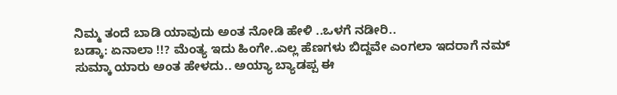ನಿಮ್ಮ ತಂದೆ ಬಾಡಿ ಯಾವುದು ಅಂತ ನೋಡಿ ಹೇಳಿ ..ಒಳಗೆ ನಡೀರಿ..
ಬಡ್ಕಾ: ಏನಾಲಾ !!? ಮೆಂತ್ಯ ಇದು ಹಿಂಗೇ..ಎಲ್ಲ ಹೆಣಗಳು ಬಿದ್ದವೇ ಎಂಗಲಾ ಇದರಾಗೆ ನಮ್ ಸುಮ್ಕಾ ಯಾರು ಅಂತ ಹೇಳದು.. ಅಯ್ಯಾ ಬ್ಯಾಡಪ್ಪ ಈ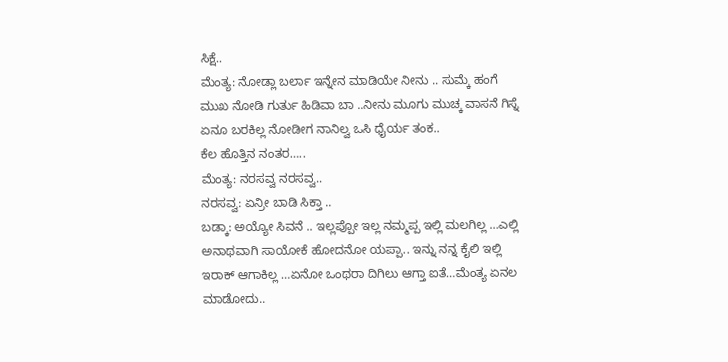ಸಿಕ್ಷೆ..
ಮೆಂತ್ಯ: ನೋಡ್ಲಾ ಬರ್ಲಾ ಇನ್ನೇನ ಮಾಡಿಯೇ ನೀನು .. ಸುಮ್ಕೆ ಹಂಗೆ ಮುಖ ನೋಡಿ ಗುರ್ತು ಹಿಡಿವಾ ಬಾ ..ನೀನು ಮೂಗು ಮುಚ್ಕ ವಾಸನೆ ಗಿಸ್ನೆ ಏನೂ ಬರಕಿಲ್ಲ ನೋಡೀಗ ನಾನಿಲ್ವ ಒಸಿ ಧೈರ್ಯ ತಂಕ..
ಕೆಲ ಹೊತ್ತಿನ ನಂತರ…..
ಮೆಂತ್ಯ: ನರಸವ್ವ ನರಸವ್ವ..
ನರಸವ್ವ: ಏನ್ರೀ ಬಾಡಿ ಸಿಕ್ತಾ ..
ಬಡ್ಕಾ: ಅಯ್ಯೋ ಸಿವನೆ .. ಇಲ್ಲಪ್ಪೋ ಇಲ್ಲ ನಮ್ಮಪ್ಪ ಇಲ್ಲಿ ಮಲಗಿಲ್ಲ …ಎಲ್ಲಿ ಅನಾಥವಾಗಿ ಸಾಯೋಕೆ ಹೋದನೋ ಯಪ್ಪಾ.. ಇನ್ನು ನನ್ನ ಕೈಲಿ ಇಲ್ಲಿ ಇರಾಕ್ ಆಗಾಕಿಲ್ಲ …ಏನೋ ಒಂಥರಾ ದಿಗಿಲು ಆಗ್ತಾ ಐತೆ…ಮೆಂತ್ಯ ಏನಲ ಮಾಡೋದು..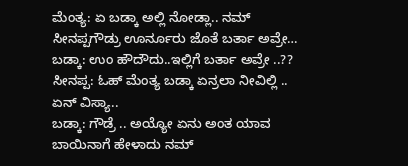ಮೆಂತ್ಯ: ಏ ಬಡ್ಕಾ ಅಲ್ಲಿ ನೋಡ್ಲಾ.. ನಮ್ ಸೀನಪ್ಪಗೌಡ್ರು ಊರ್ನೂರು ಜೊತೆ ಬರ್ತಾ ಅವ್ರೇ…
ಬಡ್ಕಾ: ಉಂ ಹೌದೌದು..ಇಲ್ಲಿಗೆ ಬರ್ತಾ ಅವ್ರೇ ..??
ಸೀನಪ್ಪ: ಓಹ್ ಮೆಂತ್ಯ ಬಡ್ಕಾ ಏನ್ರಲಾ ನೀವಿಲ್ಲಿ .. ಏನ್ ವಿಸ್ಯಾ..
ಬಡ್ಕಾ: ಗೌಡ್ರೆ .. ಅಯ್ಯೋ ಏನು ಅಂತ ಯಾವ ಬಾಯಿನಾಗೆ ಹೇಳಾದು ನಮ್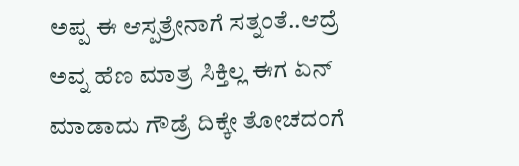ಅಪ್ಪ ಈ ಆಸ್ಪತ್ರೇನಾಗೆ ಸತ್ನಂತೆ..ಆದ್ರೆ ಅವ್ನ ಹೆಣ ಮಾತ್ರ ಸಿಕ್ತಿಲ್ಲ ಈಗ ಏನ್ ಮಾಡಾದು ಗೌಡ್ರೆ ದಿಕ್ಕೇ ತೋಚದಂಗೆ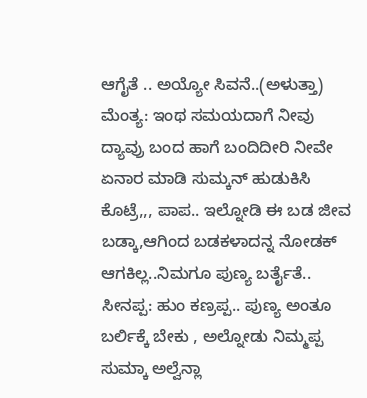ಆಗೈತೆ .. ಅಯ್ಯೋ ಸಿವನೆ..(ಅಳುತ್ತಾ)
ಮೆಂತ್ಯ: ಇಂಥ ಸಮಯದಾಗೆ ನೀವು ದ್ಯಾವ್ರು ಬಂದ ಹಾಗೆ ಬಂದಿದೀರಿ ನೀವೇ ಏನಾರ ಮಾಡಿ ಸುಮ್ಕನ್ ಹುಡುಕಿಸಿ ಕೊಟ್ರೆ,,, ಪಾಪ.. ಇಲ್ನೋಡಿ ಈ ಬಡ ಜೀವ ಬಡ್ಕಾ,ಆಗಿಂದ ಬಡಕಳಾದನ್ನ ನೋಡಕ್ ಆಗಕಿಲ್ಲ..ನಿಮಗೂ ಪುಣ್ಯ ಬರ್ತೈತೆ..
ಸೀನಪ್ಪ: ಹುಂ ಕಣ್ರಪ್ಪ.. ಪುಣ್ಯ ಅಂತೂ ಬರ್ಲಿಕ್ಕೆ ಬೇಕು , ಅಲ್ನೋಡು ನಿಮ್ಮಪ್ಪ ಸುಮ್ಕಾ ಅಲ್ವೆನ್ಲಾ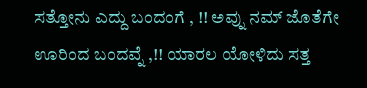ಸತ್ತೋನು ಎದ್ದು ಬಂದಂಗೆ , !! ಅವ್ನು ನಮ್ ಜೊತೆಗೇ ಊರಿಂದ ಬಂದವ್ನೆ ,!! ಯಾರಲ ಯೋಳಿದು ಸತ್ತ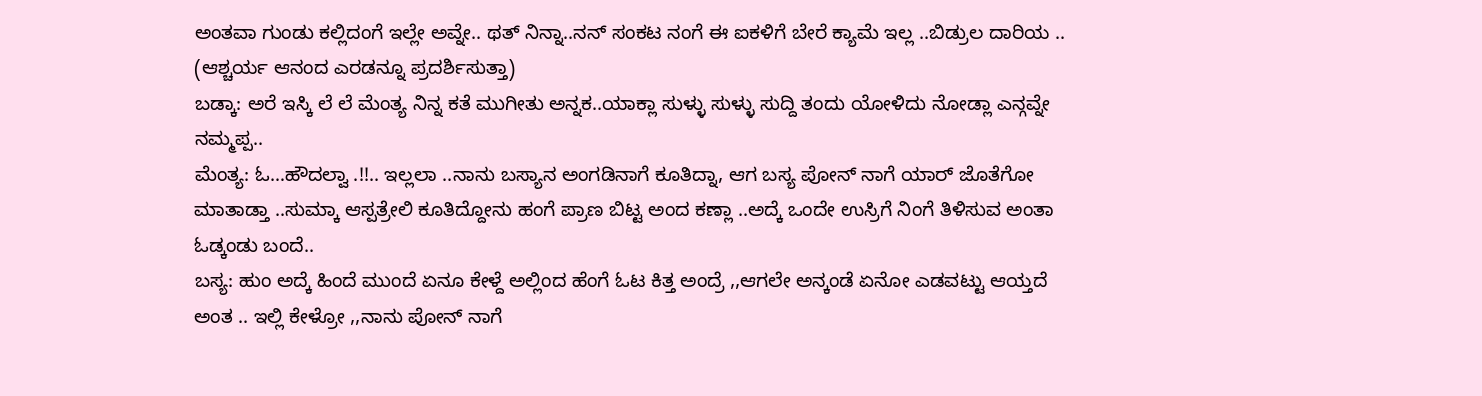ಅಂತವಾ ಗುಂಡು ಕಲ್ಲಿದಂಗೆ ಇಲ್ಲೇ ಅವ್ನೇ.. ಥತ್ ನಿನ್ನಾ..ನನ್ ಸಂಕಟ ನಂಗೆ ಈ ಐಕಳಿಗೆ ಬೇರೆ ಕ್ಯಾಮೆ ಇಲ್ಲ ..ಬಿಡ್ರುಲ ದಾರಿಯ ..
(ಆಶ್ಚರ್ಯ ಆನಂದ ಎರಡನ್ನೂ ಪ್ರದರ್ಶಿಸುತ್ತಾ)
ಬಡ್ಕಾ: ಅರೆ ಇಸ್ಕಿ ಲೆ ಲೆ ಮೆಂತ್ಯ ನಿನ್ನ ಕತೆ ಮುಗೀತು ಅನ್ನಕ..ಯಾಕ್ಲಾ ಸುಳ್ಳು ಸುಳ್ಳು ಸುದ್ದಿ ತಂದು ಯೋಳಿದು ನೋಡ್ಲಾ ಎನ್ಗವ್ನೇ ನಮ್ಮಪ್ಪ..
ಮೆಂತ್ಯ: ಓ…ಹೌದಲ್ವಾ .!!.. ಇಲ್ಲಲಾ ..ನಾನು ಬಸ್ಯಾನ ಅಂಗಡಿನಾಗೆ ಕೂತಿದ್ನಾ, ಆಗ ಬಸ್ಯ ಪೋನ್ ನಾಗೆ ಯಾರ್ ಜೊತೆಗೋ ಮಾತಾಡ್ತಾ ..ಸುಮ್ಕಾ ಆಸ್ಪತ್ರೇಲಿ ಕೂತಿದ್ದೋನು ಹಂಗೆ ಪ್ರಾಣ ಬಿಟ್ಟ ಅಂದ ಕಣ್ಲಾ ..ಅದ್ಕೆ ಒಂದೇ ಉಸ್ರಿಗೆ ನಿಂಗೆ ತಿಳಿಸುವ ಅಂತಾ ಓಡ್ಕಂಡು ಬಂದೆ..
ಬಸ್ಯ: ಹುಂ ಅದ್ಕೆ ಹಿಂದೆ ಮುಂದೆ ಏನೂ ಕೇಳ್ದೆ ಅಲ್ಲಿಂದ ಹೆಂಗೆ ಓಟ ಕಿತ್ತ ಅಂದ್ರೆ ,,ಆಗಲೇ ಅನ್ಕಂಡೆ ಏನೋ ಎಡವಟ್ಟು ಆಯ್ತದೆ ಅಂತ .. ಇಲ್ಲಿ ಕೇಳ್ರೋ ,,ನಾನು ಪೋನ್ ನಾಗೆ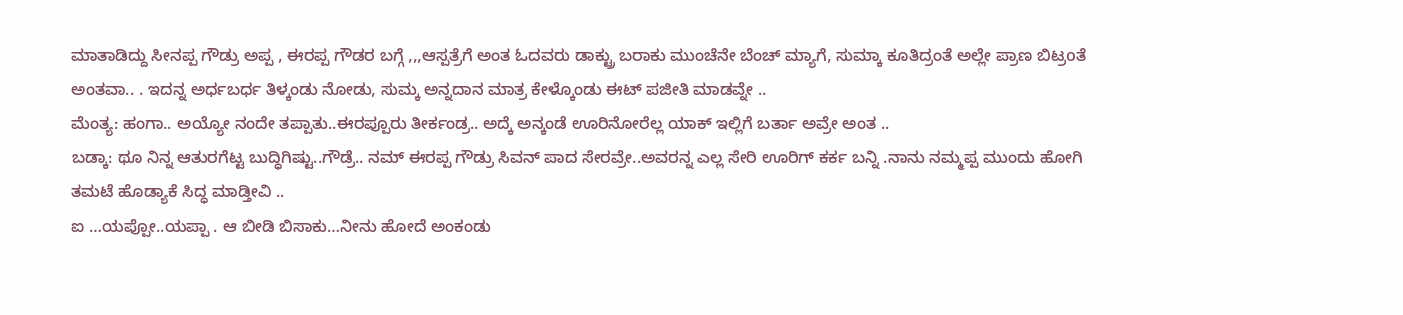ಮಾತಾಡಿದ್ದು ಸೀನಪ್ಪ ಗೌಡ್ರು ಅಪ್ಪ , ಈರಪ್ಪ ಗೌಡರ ಬಗ್ಗೆ ,,,ಆಸ್ಪತ್ರೆಗೆ ಅಂತ ಓದವರು ಡಾಕ್ಟ್ರು ಬರಾಕು ಮುಂಚೆನೇ ಬೆಂಚ್ ಮ್ಯಾಗೆ, ಸುಮ್ಕಾ ಕೂತಿದ್ರಂತೆ ಅಲ್ಲೇ ಪ್ರಾಣ ಬಿಟ್ರoತೆ ಅಂತವಾ.. . ಇದನ್ನ ಅರ್ಧಬರ್ಧ ತಿಳ್ಕಂಡು ನೋಡು, ಸುಮ್ಕ ಅನ್ನದಾನ ಮಾತ್ರ ಕೇಳ್ಕೊಂಡು ಈಟ್ ಪಜೀತಿ ಮಾಡವ್ನೇ ..
ಮೆಂತ್ಯ: ಹಂಗಾ.. ಅಯ್ಯೋ ನಂದೇ ತಪ್ಪಾತು..ಈರಪ್ಪೂರು ತೀರ್ಕಂಡ್ರ.. ಅದ್ಕೆ ಅನ್ಕಂಡೆ ಊರಿನೋರೆಲ್ಲ ಯಾಕ್ ಇಲ್ಲಿಗೆ ಬರ್ತಾ ಅವ್ರೇ ಅಂತ ..
ಬಡ್ಕಾ: ಥೂ ನಿನ್ನ ಆತುರಗೆಟ್ಟ ಬುದ್ಧಿಗಿಷ್ಟು..ಗೌಡ್ರೆ.. ನಮ್ ಈರಪ್ಪ ಗೌಡ್ರು ಸಿವನ್ ಪಾದ ಸೇರವ್ರೇ..ಅವರನ್ನ ಎಲ್ಲ ಸೇರಿ ಊರಿಗ್ ಕರ್ಕ ಬನ್ನಿ .ನಾನು ನಮ್ಮಪ್ಪ ಮುಂದು ಹೋಗಿ ತಮಟೆ ಹೊಡ್ಯಾಕೆ ಸಿದ್ಧ ಮಾಡ್ತೀವಿ ..
ಐ …ಯಪ್ಪೋ..ಯಪ್ಪಾ . ಆ ಬೀಡಿ ಬಿಸಾಕು…ನೀನು ಹೋದೆ ಅಂಕಂಡು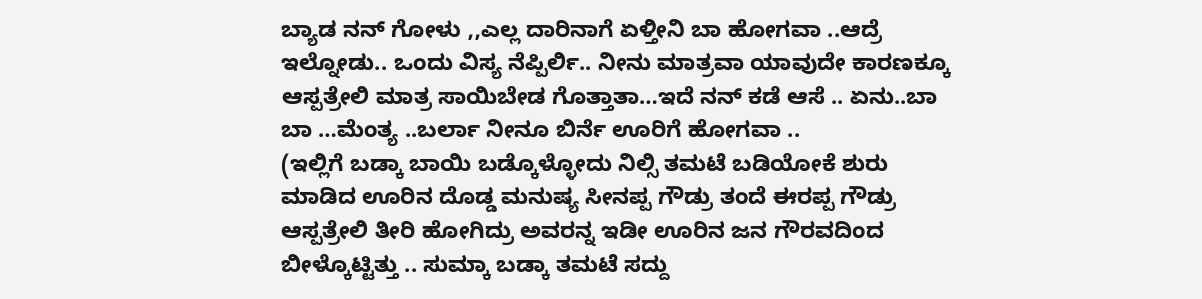ಬ್ಯಾಡ ನನ್ ಗೋಳು ,,ಎಲ್ಲ ದಾರಿನಾಗೆ ಏಳ್ತೀನಿ ಬಾ ಹೋಗವಾ ..ಆದ್ರೆ ಇಲ್ನೋಡು.. ಒಂದು ವಿಸ್ಯ ನೆಪ್ಪಿರ್ಲಿ.. ನೀನು ಮಾತ್ರವಾ ಯಾವುದೇ ಕಾರಣಕ್ಕೂ ಆಸ್ಪತ್ರೇಲಿ ಮಾತ್ರ ಸಾಯಿಬೇಡ ಗೊತ್ತಾತಾ…ಇದೆ ನನ್ ಕಡೆ ಆಸೆ .. ಏನು..ಬಾ ಬಾ …ಮೆಂತ್ಯ ..ಬರ್ಲಾ ನೀನೂ ಬಿರ್ನೆ ಊರಿಗೆ ಹೋಗವಾ ..
(ಇಲ್ಲಿಗೆ ಬಡ್ಕಾ ಬಾಯಿ ಬಡ್ಕೊಳ್ಳೋದು ನಿಲ್ಸಿ ತಮಟೆ ಬಡಿಯೋಕೆ ಶುರು ಮಾಡಿದ ಊರಿನ ದೊಡ್ಡ ಮನುಷ್ಯ ಸೀನಪ್ಪ ಗೌಡ್ರು ತಂದೆ ಈರಪ್ಪ ಗೌಡ್ರು ಆಸ್ಪತ್ರೇಲಿ ತೀರಿ ಹೋಗಿದ್ರು ಅವರನ್ನ ಇಡೀ ಊರಿನ ಜನ ಗೌರವದಿಂದ ಬೀಳ್ಕೊಟ್ಟಿತ್ತು .. ಸುಮ್ಕಾ ಬಡ್ಕಾ ತಮಟೆ ಸದ್ದು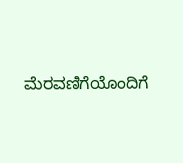ಮೆರವಣಿಗೆಯೊಂದಿಗೆ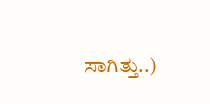ಸಾಗಿತ್ತು..)